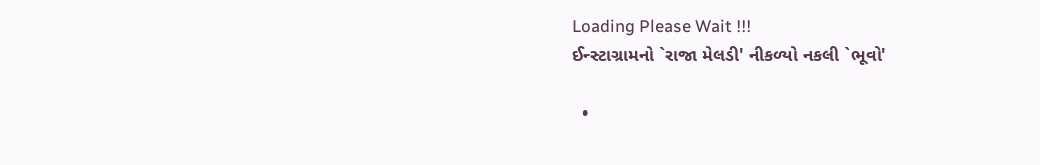Loading Please Wait !!!
ઈન્સ્ટાગ્રામનો `રાજા મેલડી' નીકળ્યો નકલી `ભૂવો'

  •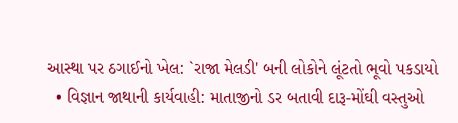આસ્થા પર ઠગાઈનો ખેલ: `રાજા મેલડી' બની લોકોને લૂંટતો ભૂવો પકડાયો
  • વિજ્ઞાન જાથાની કાર્યવાહી: માતાજીનો ડર બતાવી દારૂ-મોંઘી વસ્તુઓ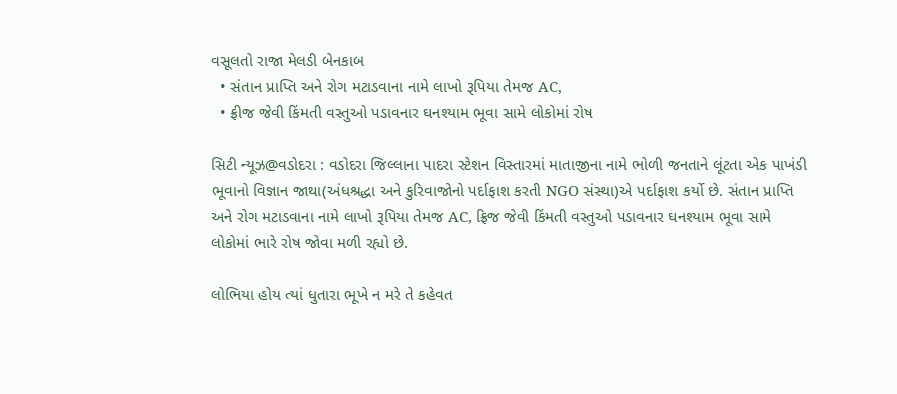વસૂલતો રાજા મેલડી બેનકાબ
  • સંતાન પ્રાપ્તિ અને રોગ મટાડવાના નામે લાખો રૂપિયા તેમજ AC,
  • ફ્રીજ જેવી કિંમતી વસ્તુઓ પડાવનાર ઘનશ્યામ ભૂવા સામે લોકોમાં રોષ

સિટી ન્યૂઝ@વડોદરા : વડોદરા જિલ્લાના પાદરા સ્ટેશન વિસ્તારમાં માતાજીના નામે ભોળી જનતાને લૂંટતા એક પાખંડી ભૂવાનો વિજ્ઞાન જાથા(અંધશ્રદ્ધા અને કુરિવાજોનો પર્દાફાશ કરતી NGO સંસ્થા)એ પર્દાફાશ કર્યો છે. સંતાન પ્રાપ્તિ અને રોગ મટાડવાના નામે લાખો રૂપિયા તેમજ AC, ફ્રિજ જેવી કિંમતી વસ્તુઓ પડાવનાર ઘનશ્યામ ભૂવા સામે લોકોમાં ભારે રોષ જોવા મળી રહ્યો છે.

લોભિયા હોય ત્યાં ધુતારા ભૂખે ન મરે તે કહેવત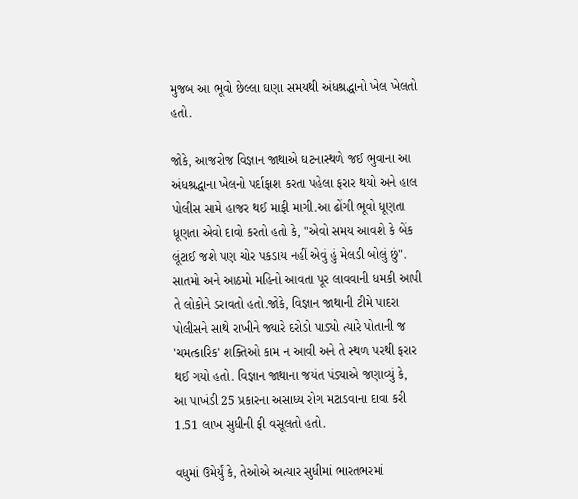મુજબ આ ભૂવો છેલ્લા ઘણા સમયથી અંધશ્રદ્ધાનો ખેલ ખેલતો હતો.

જોકે, આજરોજ વિજ્ઞાન જાથાએ ઘટનાસ્થળે જઈ ભુવાના આ અંધશ્રદ્ધાના ખેલનો પર્દાફાશ કરતા પહેલા ફરાર થયો અને હાલ પોલીસ સામે હાજર થઈ માફી માગી.આ ઢોંગી ભૂવો ધૂણતા ધૂણતા એવો દાવો કરતો હતો કે, "એવો સમય આવશે કે બેંક લૂંટાઈ જશે પણ ચોર પકડાય નહીં એવું હું મેલડી બોલું છું". સાતમો અને આઠમો મહિનો આવતા પૂર લાવવાની ધમકી આપી તે લોકોને ડરાવતો હતો.જોકે, વિજ્ઞાન જાથાની ટીમે પાદરા પોલીસને સાથે રાખીને જ્યારે દરોડો પાડ્યો ત્યારે પોતાની જ 'ચમત્કારિક' શક્તિઓ કામ ન આવી અને તે સ્થળ પરથી ફરાર થઈ ગયો હતો. વિજ્ઞાન જાથાના જયંત પંડ્યાએ જણાવ્યું કે, આ પાખંડી 25 પ્રકારના અસાધ્ય રોગ મટાડવાના દાવા કરી 1.51 લાખ સુધીની ફી વસૂલતો હતો.

વધુમાં ઉમેર્યું કે, તેઓએ અત્યાર સુધીમાં ભારતભરમાં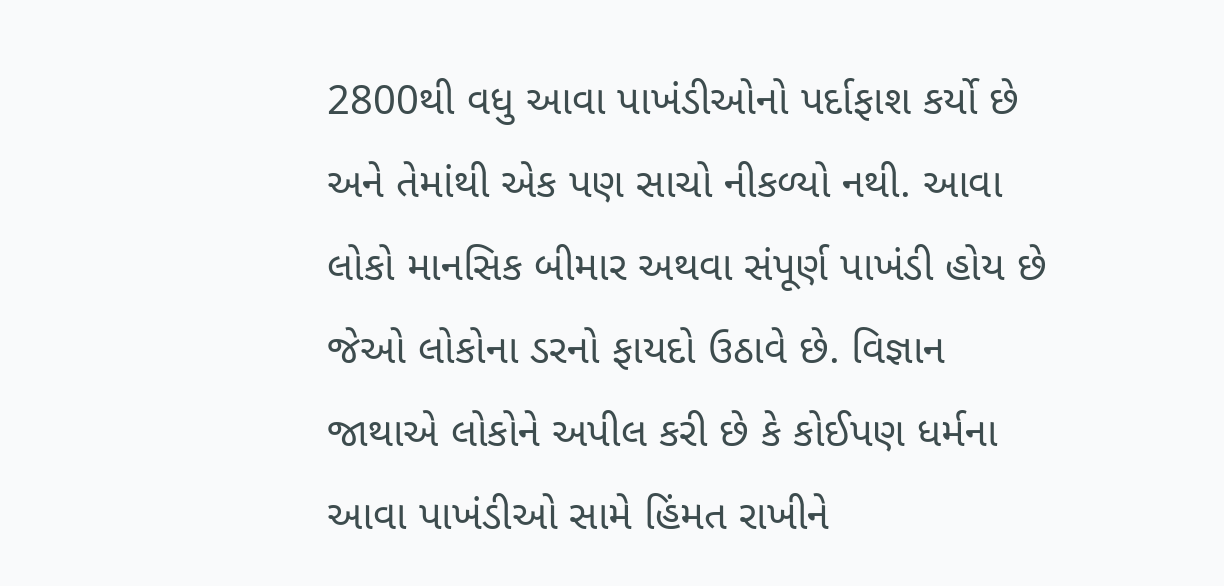2800થી વધુ આવા પાખંડીઓનો પર્દાફાશ કર્યો છે અને તેમાંથી એક પણ સાચો નીકળ્યો નથી. આવા લોકો માનસિક બીમાર અથવા સંપૂર્ણ પાખંડી હોય છે જેઓ લોકોના ડરનો ફાયદો ઉઠાવે છે. વિજ્ઞાન જાથાએ લોકોને અપીલ કરી છે કે કોઈપણ ધર્મના આવા પાખંડીઓ સામે હિંમત રાખીને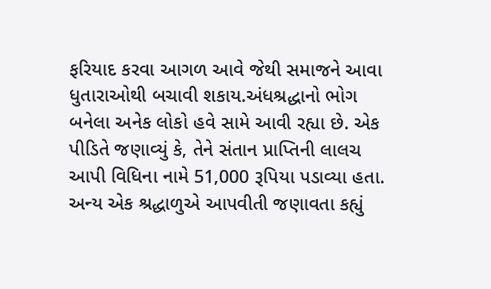ફરિયાદ કરવા આગળ આવે જેથી સમાજને આવા ધુતારાઓથી બચાવી શકાય.અંધશ્રદ્ધાનો ભોગ બનેલા અનેક લોકો હવે સામે આવી રહ્યા છે. એક પીડિતે જણાવ્યું કે, તેને સંતાન પ્રાપ્તિની લાલચ આપી વિધિના નામે 51,000 રૂપિયા પડાવ્યા હતા. અન્ય એક શ્રદ્ધાળુએ આપવીતી જણાવતા કહ્યું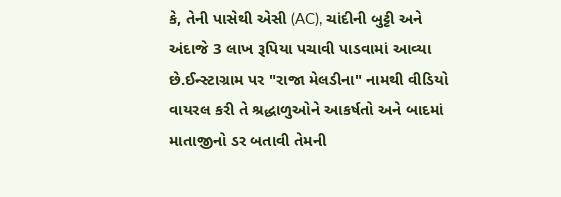કે, તેની પાસેથી એસી (AC), ચાંદીની બુટ્ટી અને અંદાજે 3 લાખ રૂપિયા પચાવી પાડવામાં આવ્યા છે.ઈન્સ્ટાગ્રામ પર "રાજા મેલડીના" નામથી વીડિયો વાયરલ કરી તે શ્રદ્ધાળુઓને આકર્ષતો અને બાદમાં માતાજીનો ડર બતાવી તેમની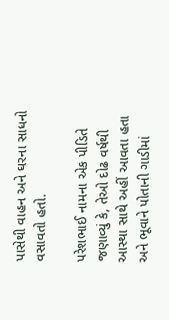પાસેથી વાહન અને ઘરના સાધનો વસાવતો હતો.

પરેશભાઈ નામના એક પીડિતે જણાવ્યું કે, તેઓ દોઢ વર્ષથી આસ્થા સાથે અહીં આવતા હતા અને ભૂવાને પોતાની ગાડીમાં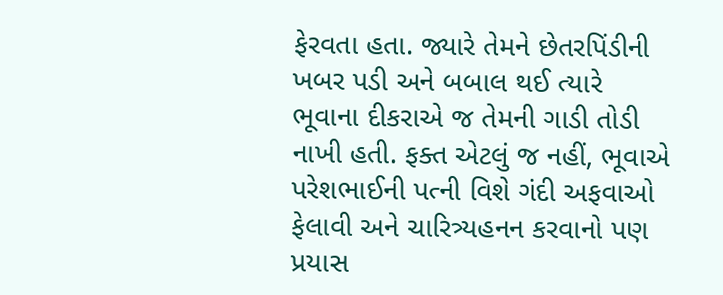ફેરવતા હતા. જ્યારે તેમને છેતરપિંડીની ખબર પડી અને બબાલ થઈ ત્યારે ભૂવાના દીકરાએ જ તેમની ગાડી તોડી નાખી હતી. ફક્ત એટલું જ નહીં, ભૂવાએ પરેશભાઈની પત્ની વિશે ગંદી અફવાઓ ફેલાવી અને ચારિત્ર્યહનન કરવાનો પણ પ્રયાસ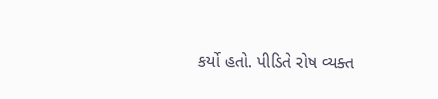કર્યો હતો. પીડિતે રોષ વ્યક્ત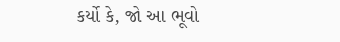કર્યો કે, જો આ ભૂવો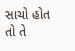સાચો હોત તો તે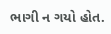ભાગી ન ગયો હોત.